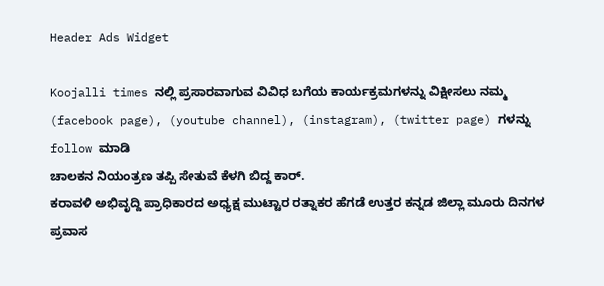Header Ads Widget

Koojalli times ನಲ್ಲಿ ಪ್ರಸಾರವಾಗುವ ವಿವಿಧ ಬಗೆಯ ಕಾರ್ಯಕ್ರಮಗಳನ್ನು ವಿಕ್ಷೀಸಲು ನಮ್ಮ (facebook page), (youtube channel), (instagram), (twitter page) ಗಳನ್ನು follow ಮಾಡಿ
ಚಾಲಕನ ನಿಯಂತ್ರಣ ತಪ್ಪಿ ಸೇತುವೆ ಕೆಳಗಿ ಬಿದ್ದ ಕಾರ್.
ಕರಾವಳಿ ಅಭಿವೃದ್ದಿ ಪ್ರಾಧಿಕಾರದ ಅಧ್ಯಕ್ಷ ಮುಟ್ಟಾರ ರತ್ನಾಕರ ಹೆಗಡೆ ಉತ್ತರ ಕನ್ನಡ ಜಿಲ್ಲಾ ಮೂರು ದಿನಗಳ ಪ್ರವಾಸ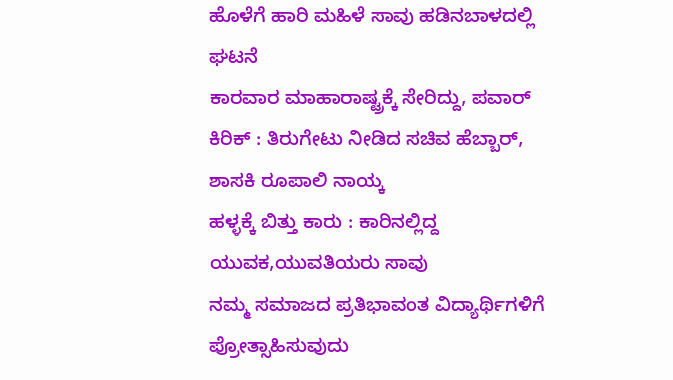ಹೊಳೆಗೆ ಹಾರಿ ಮಹಿಳೆ ಸಾವು ಹಡಿನಬಾಳದಲ್ಲಿ ಘಟನೆ
ಕಾರವಾರ ಮಾಹಾರಾಷ್ಟ್ರಕ್ಕೆ ಸೇರಿದ್ದು, ಪವಾರ್ ಕಿರಿಕ್ : ತಿರುಗೇಟು ನೀಡಿದ ಸಚಿವ ಹೆಬ್ಬಾರ್, ಶಾಸಕಿ ರೂಪಾಲಿ ನಾಯ್ಕ
ಹಳ್ಳಕ್ಕೆ ಬಿತ್ತು ಕಾರು : ಕಾರಿನಲ್ಲಿದ್ದ ಯುವಕ,ಯುವತಿಯರು ಸಾವು
ನಮ್ಮ ಸಮಾಜದ ಪ್ರತಿಭಾವಂತ ವಿದ್ಯಾರ್ಥಿಗಳಿಗೆ ಪ್ರೋತ್ಸಾಹಿಸುವುದು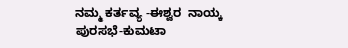ನಮ್ಮ ಕರ್ತವ್ಯ -ಈಶ್ವರ  ನಾಯ್ಕ
ಪುರಸಭೆ-ಕುಮಟಾ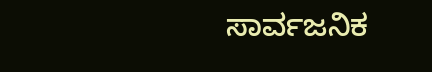ಸಾರ್ವಜನಿಕ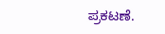ಪ್ರಕಟಣೆ.